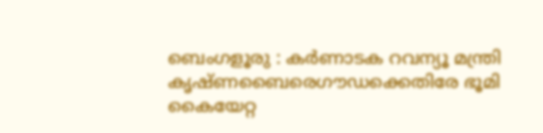ബെംഗളൂരു : കർണാടക റവന്യൂ മന്ത്രി കൃഷ്ണബൈരെഗൗഡക്കെതിരേ ഭൂമി കൈയേറ്റ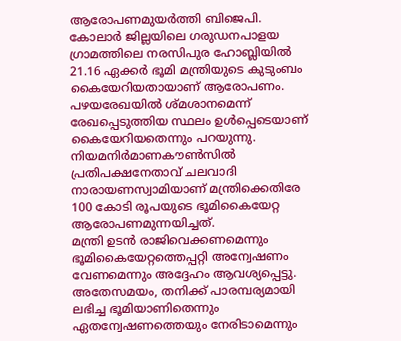ആരോപണമുയർത്തി ബിജെപി.
കോലാർ ജില്ലയിലെ ഗരുഡനപാളയ ഗ്രാമത്തിലെ നരസിപുര ഹോബ്ലിയിൽ 21.16 ഏക്കർ ഭൂമി മന്ത്രിയുടെ കുടുംബം കൈയേറിയതായാണ് ആരോപണം.
പഴയരേഖയിൽ ശ്മശാനമെന്ന് രേഖപ്പെടുത്തിയ സ്ഥലം ഉൾപ്പെടെയാണ് കൈയേറിയതെന്നും പറയുന്നു.
നിയമനിർമാണകൗൺസിൽ പ്രതിപക്ഷനേതാവ് ചലവാദി നാരായണസ്വാമിയാണ് മന്ത്രിക്കെതിരേ 100 കോടി രൂപയുടെ ഭൂമികൈയേറ്റ ആരോപണമുന്നയിച്ചത്.
മന്ത്രി ഉടൻ രാജിവെക്കണമെന്നും ഭൂമികൈയേറ്റത്തെപ്പറ്റി അന്വേഷണം വേണമെന്നും അദ്ദേഹം ആവശ്യപ്പെട്ടു.
അതേസമയം, തനിക്ക് പാരമ്പര്യമായി ലഭിച്ച ഭൂമിയാണിതെന്നും ഏതന്വേഷണത്തെയും നേരിടാമെന്നും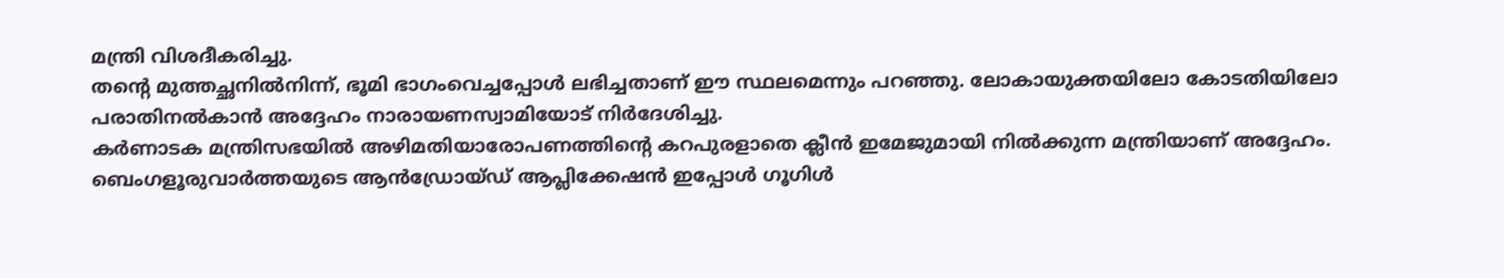മന്ത്രി വിശദീകരിച്ചു.
തന്റെ മുത്തച്ഛനിൽനിന്ന്, ഭൂമി ഭാഗംവെച്ചപ്പോൾ ലഭിച്ചതാണ് ഈ സ്ഥലമെന്നും പറഞ്ഞു. ലോകായുക്തയിലോ കോടതിയിലോ പരാതിനൽകാൻ അദ്ദേഹം നാരായണസ്വാമിയോട് നിർദേശിച്ചു.
കർണാടക മന്ത്രിസഭയിൽ അഴിമതിയാരോപണത്തിന്റെ കറപുരളാതെ ക്ലീൻ ഇമേജുമായി നിൽക്കുന്ന മന്ത്രിയാണ് അദ്ദേഹം.
ബെംഗളൂരുവാർത്തയുടെ ആൻഡ്രോയ്ഡ് ആപ്ലിക്കേഷൻ ഇപ്പോൾ ഗൂഗിൾ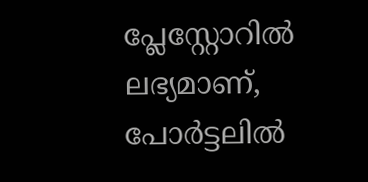പ്ലേസ്റ്റോറിൽ ലഭ്യമാണ്, പോർട്ടലിൽ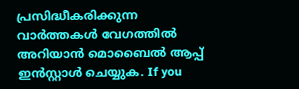പ്രസിദ്ധീകരിക്കുന്ന വാർത്തകൾ വേഗത്തിൽ അറിയാൻ മൊബൈൽ ആപ്പ് ഇൻസ്റ്റാൾ ചെയ്യുക. If you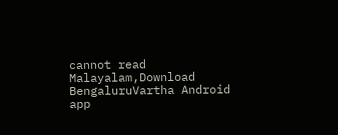cannot read Malayalam,Download BengaluruVartha Android app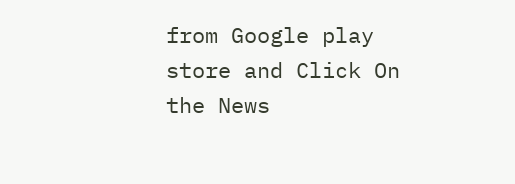from Google play store and Click On the News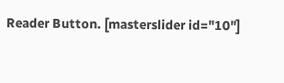Reader Button. [masterslider id="10"]